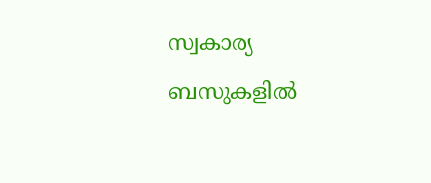സ്വകാര്യ ബസുകളില്‍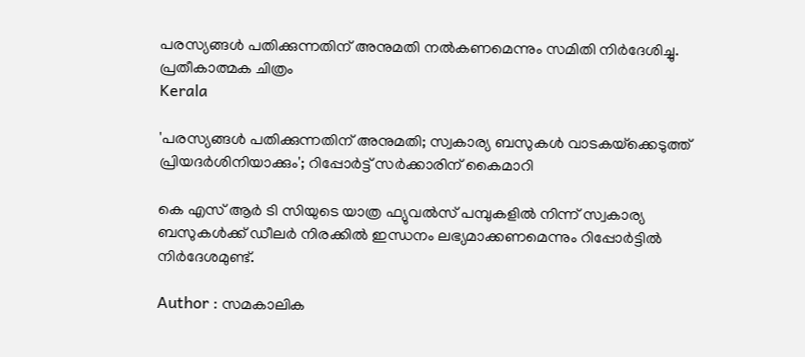പരസ്യങ്ങള്‍ പതിക്കുന്നതിന് അനുമതി നല്‍കണമെന്നും സമിതി നിര്‍ദേശിച്ചു. പ്രതീകാത്മക ചിത്രം
Kerala

'പരസ്യങ്ങള്‍ പതിക്കുന്നതിന് അനുമതി; സ്വകാര്യ ബസുകള്‍ വാടകയ്‌ക്കെടുത്ത് പ്രിയദര്‍ശിനിയാക്കും'; റിപ്പോര്‍ട്ട് സര്‍ക്കാരിന് കൈമാറി

കെ എസ് ആര്‍ ടി സിയുടെ യാത്ര ഫ്യുവല്‍സ് പമ്പുകളില്‍ നിന്ന് സ്വകാര്യ ബസുകള്‍ക്ക് ഡീലര്‍ നിരക്കില്‍ ഇന്ധനം ലഭ്യമാക്കണമെന്നും റിപ്പോര്‍ട്ടില്‍ നിര്‍ദേശമുണ്ട്.

Author : സമകാലിക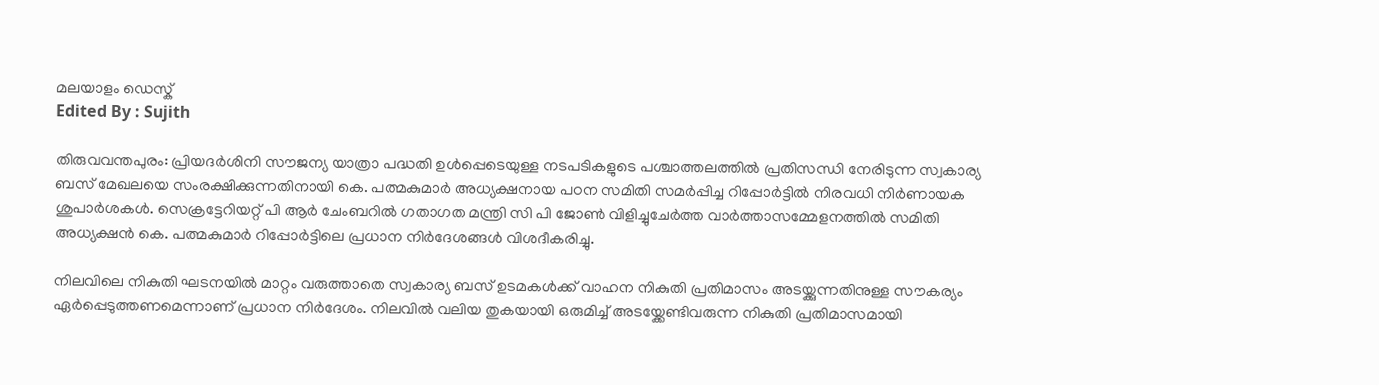മലയാളം ഡെസ്ക്
Edited By : Sujith

തിരുവവന്തപുരം: പ്രിയദര്‍ശിനി സൗജന്യ യാത്രാ പദ്ധതി ഉള്‍പ്പെടെയുള്ള നടപടികളുടെ പശ്ചാത്തലത്തില്‍ പ്രതിസന്ധി നേരിടുന്ന സ്വകാര്യ ബസ് മേഖലയെ സംരക്ഷിക്കുന്നതിനായി കെ. പത്മകുമാര്‍ അധ്യക്ഷനായ പഠന സമിതി സമര്‍പ്പിച്ച റിപ്പോര്‍ട്ടില്‍ നിരവധി നിര്‍ണായക ശുപാര്‍ശകള്‍. സെക്രട്ടേറിയറ്റ് പി ആര്‍ ചേംബറില്‍ ഗതാഗത മന്ത്രി സി പി ജോണ്‍ വിളിച്ചുചേര്‍ത്ത വാര്‍ത്താസമ്മേളനത്തില്‍ സമിതി അധ്യക്ഷന്‍ കെ. പത്മകുമാര്‍ റിപ്പോര്‍ട്ടിലെ പ്രധാന നിര്‍ദേശങ്ങള്‍ വിശദീകരിച്ചു.

നിലവിലെ നികുതി ഘടനയില്‍ മാറ്റം വരുത്താതെ സ്വകാര്യ ബസ് ഉടമകള്‍ക്ക് വാഹന നികുതി പ്രതിമാസം അടയ്ക്കുന്നതിനുള്ള സൗകര്യം ഏര്‍പ്പെടുത്തണമെന്നാണ് പ്രധാന നിര്‍ദേശം. നിലവില്‍ വലിയ തുകയായി ഒരുമിച്ച് അടയ്ക്കേണ്ടിവരുന്ന നികുതി പ്രതിമാസമായി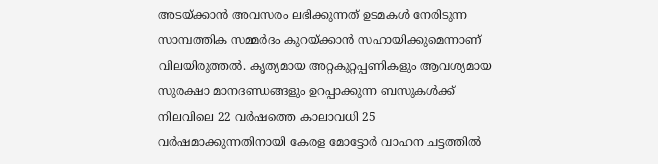അടയ്ക്കാന്‍ അവസരം ലഭിക്കുന്നത് ഉടമകള്‍ നേരിടുന്ന സാമ്പത്തിക സമ്മര്‍ദം കുറയ്ക്കാന്‍ സഹായിക്കുമെന്നാണ് വിലയിരുത്തല്‍. കൃത്യമായ അറ്റകുറ്റപ്പണികളും ആവശ്യമായ സുരക്ഷാ മാനദണ്ഡങ്ങളും ഉറപ്പാക്കുന്ന ബസുകള്‍ക്ക് നിലവിലെ 22 വര്‍ഷത്തെ കാലാവധി 25 വര്‍ഷമാക്കുന്നതിനായി കേരള മോട്ടോര്‍ വാഹന ചട്ടത്തില്‍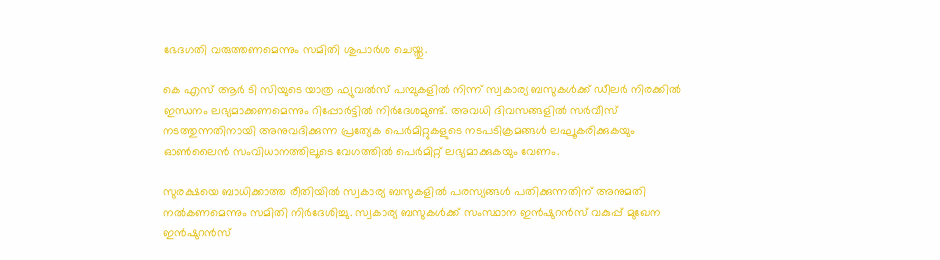ഭേദഗതി വരുത്തണമെന്നും സമിതി ശുപാര്‍ശ ചെയ്തു.

കെ എസ് ആര്‍ ടി സിയുടെ യാത്ര ഫ്യുവല്‍സ് പമ്പുകളില്‍ നിന്ന് സ്വകാര്യ ബസുകള്‍ക്ക് ഡീലര്‍ നിരക്കില്‍ ഇന്ധനം ലഭ്യമാക്കണമെന്നും റിപ്പോര്‍ട്ടില്‍ നിര്‍ദേശമുണ്ട്. അവധി ദിവസങ്ങളില്‍ സര്‍വീസ് നടത്തുന്നതിനായി അനുവദിക്കുന്ന പ്രത്യേക പെര്‍മിറ്റുകളുടെ നടപടിക്രമങ്ങള്‍ ലഘൂകരിക്കുകയും ഓണ്‍ലൈന്‍ സംവിധാനത്തിലൂടെ വേഗത്തില്‍ പെര്‍മിറ്റ് ലഭ്യമാക്കുകയും വേണം.

സുരക്ഷയെ ബാധിക്കാത്ത രീതിയില്‍ സ്വകാര്യ ബസുകളില്‍ പരസ്യങ്ങള്‍ പതിക്കുന്നതിന് അനുമതി നല്‍കണമെന്നും സമിതി നിര്‍ദേശിച്ചു. സ്വകാര്യ ബസുകള്‍ക്ക് സംസ്ഥാന ഇന്‍ഷുറന്‍സ് വകുപ്പ് മുഖേന ഇന്‍ഷുറന്‍സ്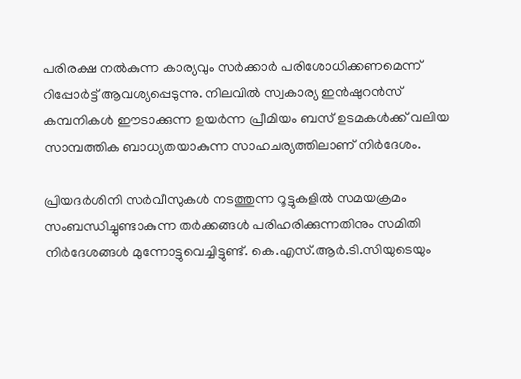പരിരക്ഷ നല്‍കുന്ന കാര്യവും സര്‍ക്കാര്‍ പരിശോധിക്കണമെന്ന് റിപ്പോര്‍ട്ട് ആവശ്യപ്പെടുന്നു. നിലവില്‍ സ്വകാര്യ ഇന്‍ഷുറന്‍സ് കമ്പനികള്‍ ഈടാക്കുന്ന ഉയര്‍ന്ന പ്രീമിയം ബസ് ഉടമകള്‍ക്ക് വലിയ സാമ്പത്തിക ബാധ്യതയാകുന്ന സാഹചര്യത്തിലാണ് നിര്‍ദേശം.

പ്രിയദര്‍ശിനി സര്‍വീസുകള്‍ നടത്തുന്ന റൂട്ടുകളില്‍ സമയക്രമം സംബന്ധിച്ചുണ്ടാകുന്ന തര്‍ക്കങ്ങള്‍ പരിഹരിക്കുന്നതിനും സമിതി നിര്‍ദേശങ്ങള്‍ മുന്നോട്ടുവെച്ചിട്ടുണ്ട്. കെ.എസ്.ആര്‍.ടി.സിയുടെയും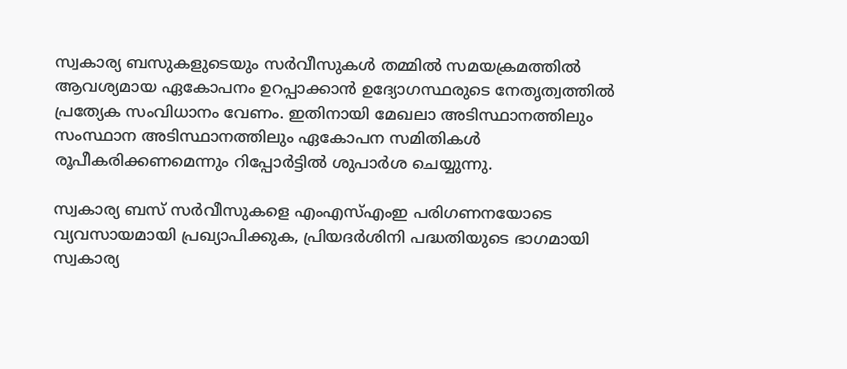സ്വകാര്യ ബസുകളുടെയും സര്‍വീസുകള്‍ തമ്മില്‍ സമയക്രമത്തില്‍ ആവശ്യമായ ഏകോപനം ഉറപ്പാക്കാന്‍ ഉദ്യോഗസ്ഥരുടെ നേതൃത്വത്തില്‍ പ്രത്യേക സംവിധാനം വേണം. ഇതിനായി മേഖലാ അടിസ്ഥാനത്തിലും സംസ്ഥാന അടിസ്ഥാനത്തിലും ഏകോപന സമിതികള്‍ രൂപീകരിക്കണമെന്നും റിപ്പോര്‍ട്ടില്‍ ശുപാര്‍ശ ചെയ്യുന്നു.

സ്വകാര്യ ബസ് സര്‍വീസുകളെ എംഎസ്എംഇ പരിഗണനയോടെ വ്യവസായമായി പ്രഖ്യാപിക്കുക, പ്രിയദര്‍ശിനി പദ്ധതിയുടെ ഭാഗമായി സ്വകാര്യ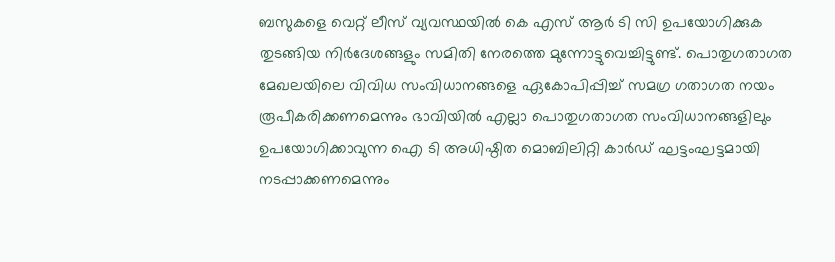ബസുകളെ വെറ്റ് ലീസ് വ്യവസ്ഥയില്‍ കെ എസ് ആര്‍ ടി സി ഉപയോഗിക്കുക തുടങ്ങിയ നിര്‍ദേശങ്ങളും സമിതി നേരത്തെ മുന്നോട്ടുവെച്ചിട്ടുണ്ട്. പൊതുഗതാഗത മേഖലയിലെ വിവിധ സംവിധാനങ്ങളെ ഏകോപിപ്പിച്ച് സമഗ്ര ഗതാഗത നയം രൂപീകരിക്കണമെന്നും ഭാവിയില്‍ എല്ലാ പൊതുഗതാഗത സംവിധാനങ്ങളിലും ഉപയോഗിക്കാവുന്ന ഐ ടി അധിഷ്ഠിത മൊബിലിറ്റി കാര്‍ഡ് ഘട്ടംഘട്ടമായി നടപ്പാക്കണമെന്നും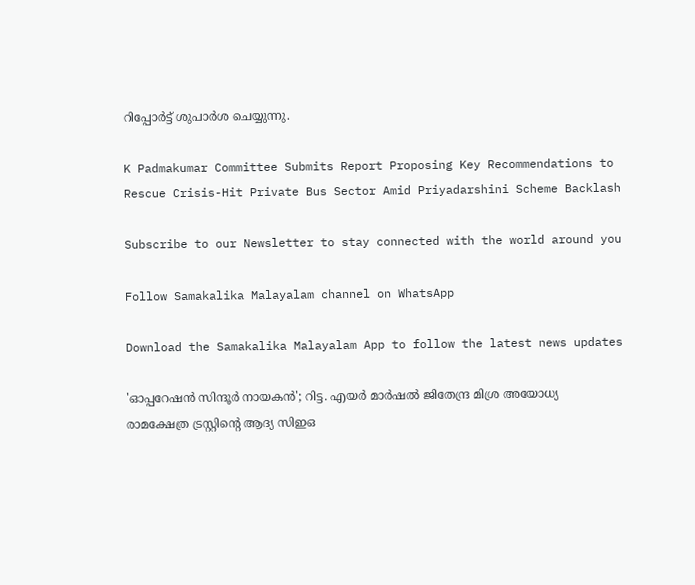റിപ്പോര്‍ട്ട് ശുപാര്‍ശ ചെയ്യുന്നു.

K Padmakumar Committee Submits Report Proposing Key Recommendations to Rescue Crisis-Hit Private Bus Sector Amid Priyadarshini Scheme Backlash

Subscribe to our Newsletter to stay connected with the world around you

Follow Samakalika Malayalam channel on WhatsApp

Download the Samakalika Malayalam App to follow the latest news updates

'ഓപ്പറേഷന്‍ സിന്ദൂര്‍ നായകന്‍'; റിട്ട. എയര്‍ മാര്‍ഷല്‍ ജിതേന്ദ്ര മിശ്ര അയോധ്യ രാമക്ഷേത്ര ട്രസ്റ്റിന്റെ ആദ്യ സിഇഒ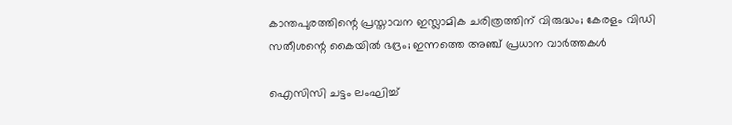കാന്തപുരത്തിന്റെ പ്രസ്താവന ഇസ്ലാമിക ചരിത്രത്തിന് വിരുദ്ധം; കേരളം വിഡി സതീശന്റെ കൈയില്‍ ഭദ്രം; ഇന്നത്തെ അഞ്ച് പ്രധാന വാര്‍ത്തകള്‍

ഐസിസി ചട്ടം ലംഘിച്ച്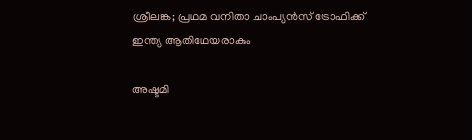ശ്രീലങ്ക; പ്രഥമ വനിതാ ചാംപ്യന്‍സ് ട്രോഫിക്ക് ഇന്ത്യ ആതിഥേയരാകും

അഷ്ടമി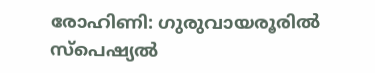രോഹിണി: ഗുരുവായരൂരില്‍ സ്‌പെഷ്യല്‍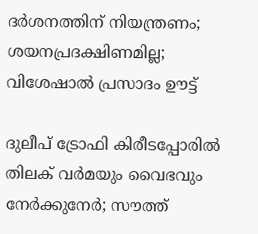ദര്‍ശനത്തിന് നിയന്ത്രണം; ശയനപ്രദക്ഷിണമില്ല; വിശേഷാല്‍ പ്രസാദം ഊട്ട്

ദുലീപ് ട്രോഫി കിരീടപ്പോരില്‍ തിലക് വര്‍മയും വൈഭവും നേര്‍ക്കുനേര്‍; സൗത്ത്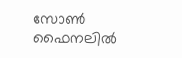സോണ്‍ ഫൈനലില്‍